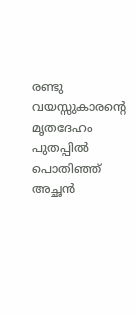രണ്ടു വയസ്സുകാരന്റെ മൃതദേഹം പുതപ്പിൽ പൊതിഞ്ഞ് അച്ഛൻ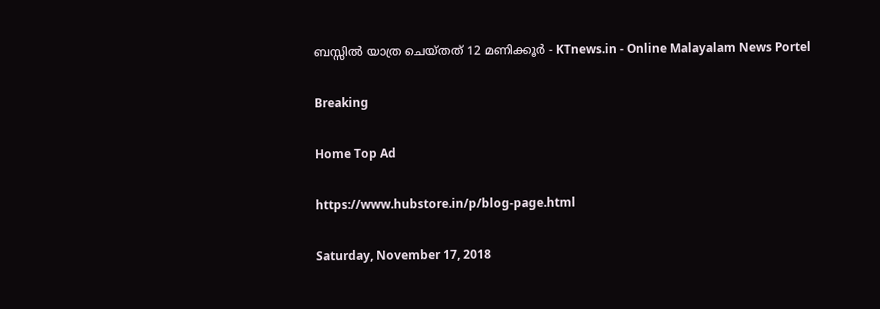ബസ്സില്‍ യാത്ര ചെയ്തത് 12 മണിക്കൂർ - KTnews.in - Online Malayalam News Portel

Breaking

Home Top Ad

https://www.hubstore.in/p/blog-page.html

Saturday, November 17, 2018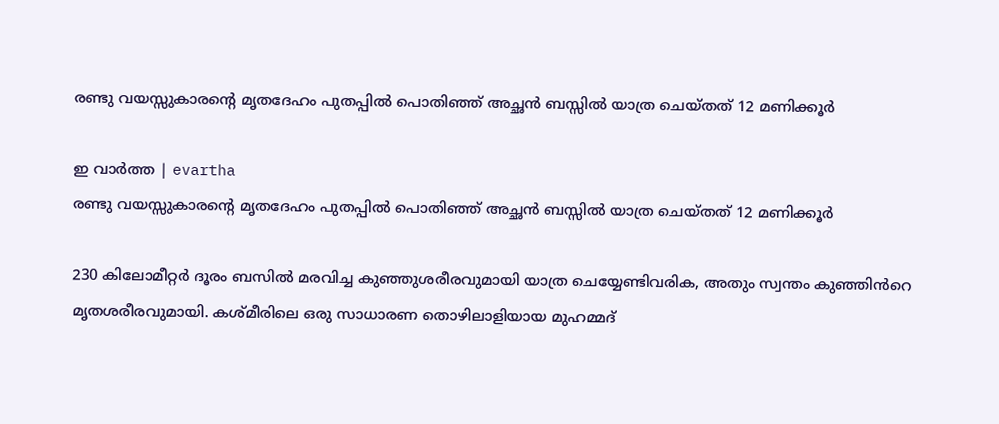രണ്ടു വയസ്സുകാരന്റെ മൃതദേഹം പുതപ്പിൽ പൊതിഞ്ഞ് അച്ഛൻ ബസ്സില്‍ യാത്ര ചെയ്തത് 12 മണിക്കൂർ

ഇ വാർത്ത | evartha
രണ്ടു വയസ്സുകാരന്റെ മൃതദേഹം പുതപ്പിൽ പൊതിഞ്ഞ് അച്ഛൻ ബസ്സില്‍ യാത്ര ചെയ്തത് 12 മണിക്കൂർ

230 കിലോമീറ്റര്‍ ദൂരം ബസില്‍ മരവിച്ച കുഞ്ഞുശരീരവുമായി യാത്ര ചെയ്യേണ്ടിവരിക, അതും സ്വന്തം കുഞ്ഞിൻറെ മൃതശരീരവുമായി. കശ്മീരിലെ ഒരു സാധാരണ തൊഴിലാളിയായ മുഹമ്മദ്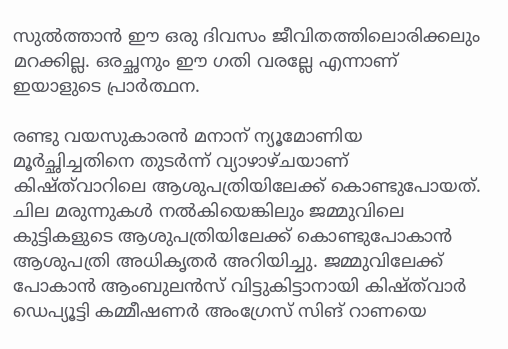സുല്‍ത്താന്‍ ഈ ഒരു ദിവസം ജീവിതത്തിലൊരിക്കലും മറക്കില്ല. ഒരച്ഛനും ഈ ഗതി വരല്ലേ എന്നാണ് ഇയാളുടെ പ്രാർത്ഥന.

രണ്ടു വയസുകാരന്‍ മനാന് ന്യൂമോണിയ മൂര്‍ച്ഛിച്ചതിനെ തുടര്‍ന്ന് വ്യാഴാഴ്ചയാണ് കിഷ്ത്‌വാറിലെ ആശുപത്രിയിലേക്ക് കൊണ്ടുപോയത്. ചില മരുന്നുകള്‍ നല്‍കിയെങ്കിലും ജമ്മുവിലെ കുട്ടികളുടെ ആശുപത്രിയിലേക്ക് കൊണ്ടുപോകാന്‍ ആശുപത്രി അധികൃതര്‍ അറിയിച്ചു. ജമ്മുവിലേക്ക് പോകാന്‍ ആംബുലന്‍സ് വിട്ടുകിട്ടാനായി കിഷ്ത്‌വാര്‍ ഡെപ്യൂട്ടി കമ്മീഷണര്‍ അംഗ്രേസ് സിങ് റാണയെ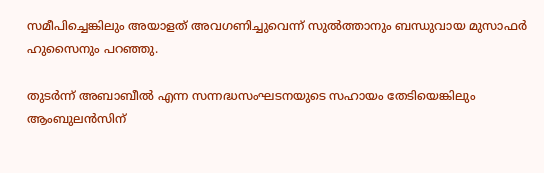സമീപിച്ചെങ്കിലും അയാളത് അവഗണിച്ചുവെന്ന് സുല്‍ത്താനും ബന്ധുവായ മുസാഫര്‍ ഹുസൈനും പറഞ്ഞു.

തുടര്‍ന്ന് അബാബീല്‍ എന്ന സന്നദ്ധസംഘടനയുടെ സഹായം തേടിയെങ്കിലും ആംബുലന്‍സിന്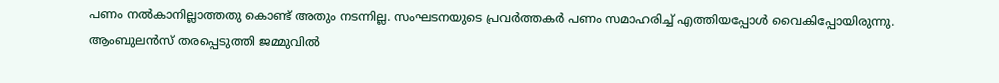പണം നല്‍കാനില്ലാത്തതു കൊണ്ട് അതും നടന്നില്ല. സംഘടനയുടെ പ്രവര്‍ത്തകര്‍ പണം സമാഹരിച്ച് എത്തിയപ്പോള്‍ വൈകിപ്പോയിരുന്നു. ആംബുലന്‍സ് തരപ്പെടുത്തി ജമ്മുവിൽ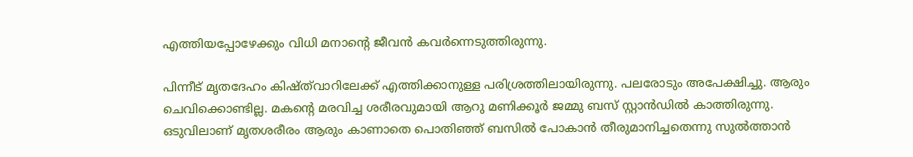എത്തിയപ്പോഴേക്കും വിധി മനാന്റെ ജീവന്‍ കവര്‍ന്നെടുത്തിരുന്നു.

പിന്നീട് മൃതദേഹം കിഷ്ത്‌വാറിലേക്ക് എത്തിക്കാനുള്ള പരിശ്രത്തിലായിരുന്നു. പലരോടും അപേക്ഷിച്ചു. ആരും ചെവിക്കൊണ്ടില്ല. മകന്റെ മരവിച്ച ശരീരവുമായി ആറു മണിക്കൂർ ജമ്മു ബസ് സ്റ്റാൻഡിൽ കാത്തിരുന്നു. ഒടുവിലാണ് മൃതശരീരം ആരും കാണാതെ പൊതിഞ്ഞ് ബസിൽ പോകാൻ തീരുമാനിച്ചതെന്നു സുൽത്താൻ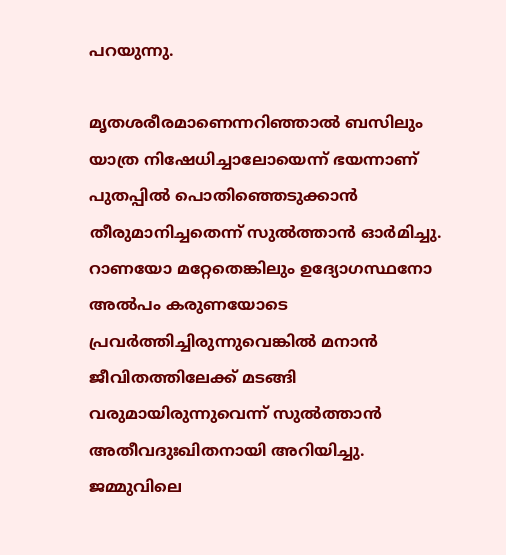പറയുന്നു.

മൃതശരീരമാണെന്നറിഞ്ഞാല്‍ ബസിലും യാത്ര നിഷേധിച്ചാലോയെന്ന് ഭയന്നാണ് പുതപ്പില്‍ പൊതിഞ്ഞെടുക്കാന്‍ തീരുമാനിച്ചതെന്ന് സുല്‍ത്താന്‍ ഓര്‍മിച്ചു. റാണയോ മറ്റേതെങ്കിലും ഉദ്യോഗസ്ഥനോ അല്‍പം കരുണയോടെ പ്രവര്‍ത്തിച്ചിരുന്നുവെങ്കില്‍ മനാന്‍ ജീവിതത്തിലേക്ക് മടങ്ങി വരുമായിരുന്നുവെന്ന് സുല്‍ത്താന്‍ അതീവദുഃഖിതനായി അറിയിച്ചു. ജമ്മുവിലെ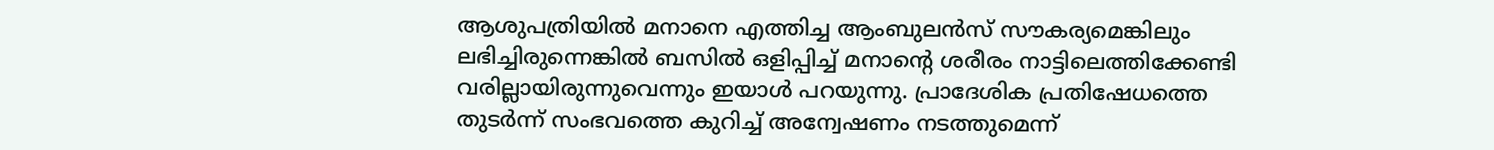ആശുപത്രിയില്‍ മനാനെ എത്തിച്ച ആംബുലന്‍സ് സൗകര്യമെങ്കിലും ലഭിച്ചിരുന്നെങ്കില്‍ ബസില്‍ ഒളിപ്പിച്ച് മനാന്റെ ശരീരം നാട്ടിലെത്തിക്കേണ്ടി വരില്ലായിരുന്നുവെന്നും ഇയാള്‍ പറയുന്നു. പ്രാദേശിക പ്രതിഷേധത്തെ തുടര്‍ന്ന് സംഭവത്തെ കുറിച്ച് അന്വേഷണം നടത്തുമെന്ന്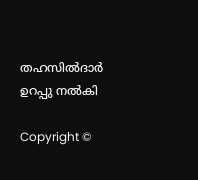തഹസില്‍ദാര്‍ ഉറപ്പു നല്‍കി

Copyright ©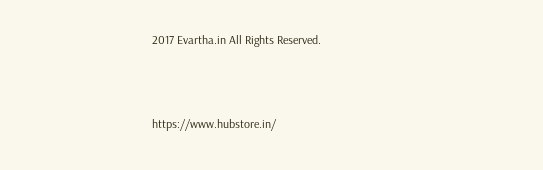2017 Evartha.in All Rights Reserved.



https://www.hubstore.in/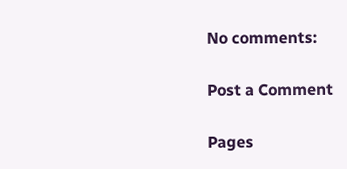No comments:

Post a Comment

Pages